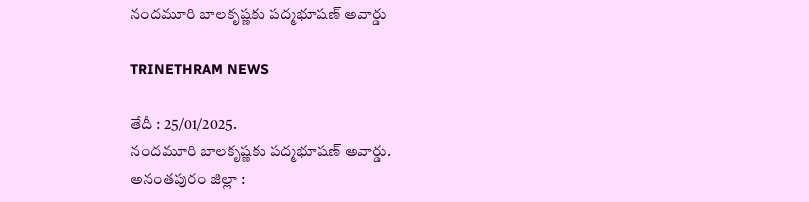నందమూరి బాలకృష్ణకు పద్మభూషణ్ అవార్డు

TRINETHRAM NEWS

తేదీ : 25/01/2025.
నందమూరి బాలకృష్ణకు పద్మభూషణ్ అవార్డు.
అనంతపురం జిల్లా :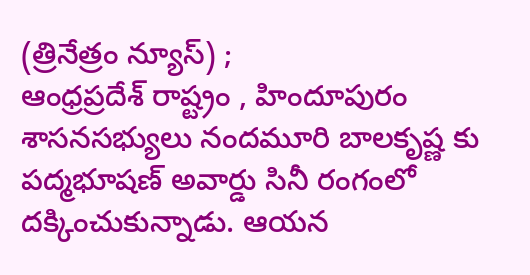(త్రినేత్రం న్యూస్) ;
ఆంధ్రప్రదేశ్ రాష్ట్రం , హిందూపురం శాసనసభ్యులు నందమూరి బాలకృష్ణ కు పద్మభూషణ్ అవార్డు సినీ రంగంలో దక్కించుకున్నాడు. ఆయన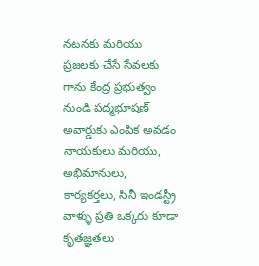నటనకు మరియు ప్రజలకు చేసే సేవలకు గాను కేంద్ర ప్రభుత్వం నుండి పద్మభూషణ్ అవార్డుకు ఎంపిక అవడం నాయకులు మరియు, అభిమానులు, కార్యకర్తలు, సినీ ఇండస్ట్రీ వాళ్ళు ప్రతి ఒక్కరు కూడా కృతజ్ఞతలు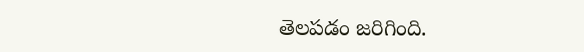తెలపడం జరిగింది.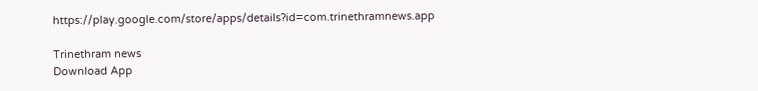https://play.google.com/store/apps/details?id=com.trinethramnews.app

Trinethram news
Download App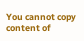You cannot copy content of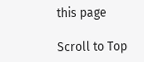this page

Scroll to Top